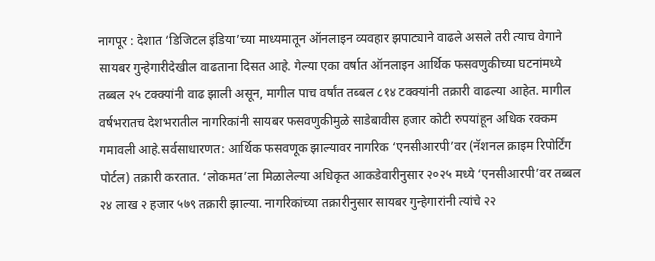नागपूर : देशात ‘डिजिटल इंडिया’च्या माध्यमातून ऑनलाइन व्यवहार झपाट्याने वाढले असले तरी त्याच वेगाने सायबर गुन्हेगारीदेखील वाढताना दिसत आहे. गेल्या एका वर्षात ऑनलाइन आर्थिक फसवणुकीच्या घटनांमध्ये तब्बल २५ टक्क्यांनी वाढ झाली असून, मागील पाच वर्षांत तब्बल ८१४ टक्क्यांनी तक्रारी वाढल्या आहेत. मागील वर्षभरातच देशभरातील नागरिकांनी सायबर फसवणुकीमुळे साडेबावीस हजार कोटी रुपयांहून अधिक रक्कम गमावली आहे.सर्वसाधारणत: आर्थिक फसवणूक झाल्यावर नागरिक ‘एनसीआरपी’वर (नॅशनल क्राइम रिपोर्टिंग पोर्टल) तक्रारी करतात. ‘लोकमत’ला मिळालेल्या अधिकृत आकडेवारीनुसार २०२५ मध्ये ‘एनसीआरपी’वर तब्बल २४ लाख २ हजार ५७९ तक्रारी झाल्या. नागरिकांच्या तक्रारीनुसार सायबर गुन्हेगारांनी त्यांचे २२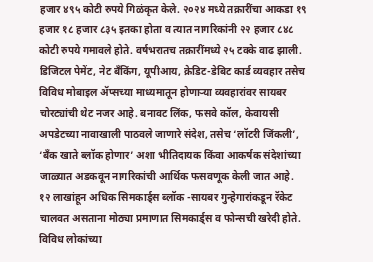हजार ४९५ कोटी रुपये गिळंकृत केले. २०२४ मध्ये तक्रारींचा आकडा १९ हजार १८ हजार ८३५ इतका होता व त्यात नागरिकांनी २२ हजार ८४८ कोटी रुपये गमावले होते. वर्षभरातच तक्रारींमध्ये २५ टक्के वाढ झाली.
डिजिटल पेमेंट, नेट बँकिंग, यूपीआय, क्रेडिट-डेबिट कार्ड व्यवहार तसेच विविध मोबाइल ॲप्सच्या माध्यमातून होणाऱ्या व्यवहारांवर सायबर चोरट्यांची थेट नजर आहे. बनावट लिंक, फसवे कॉल, केवायसी अपडेटच्या नावाखाली पाठवले जाणारे संदेश, तसेच ‘लॉटरी जिंकली’, ‘बँक खाते ब्लॉक होणार’ अशा भीतिदायक किंवा आकर्षक संदेशांच्या जाळ्यात अडकवून नागरिकांची आर्थिक फसवणूक केली जात आहे.
१२ लाखांहून अधिक सिमकार्ड्स ब्लॉक -सायबर गुन्हेगारांकडून रॅकेट चालवत असताना मोठ्या प्रमाणात सिमकार्ड्स व फोन्सची खरेदी होते. विविध लोकांच्या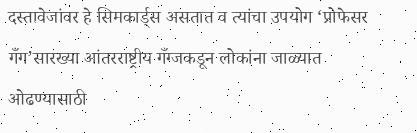दस्तावेजांवर हे सिमकार्ड्स असतात व त्यांचा उपयोग ‘प्रोफेसर गँग’सारख्या आंतरराष्ट्रीय गँग्जकडून लोकांना जाळ्यात ओढण्यासाठी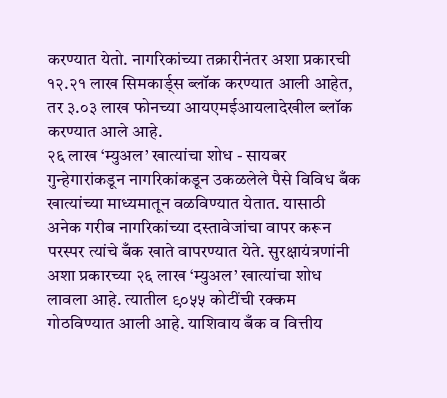करण्यात येतो. नागरिकांच्या तक्रारीनंतर अशा प्रकारची १२.२१ लाख सिमकार्ड्स ब्लॉक करण्यात आली आहेत, तर ३.०३ लाख फोनच्या आयएमईआयलादेखील ब्लॉक करण्यात आले आहे.
२६ लाख ‘म्युअल’ खात्यांचा शोध - सायबर गुन्हेगारांकडून नागरिकांकडून उकळलेले पैसे विविध बँक खात्यांच्या माध्यमातून वळविण्यात येतात. यासाठी अनेक गरीब नागरिकांच्या दस्तावेजांचा वापर करून परस्पर त्यांचे बँक खाते वापरण्यात येते. सुरक्षायंत्रणांनी अशा प्रकारच्या २६ लाख ‘म्युअल’ खात्यांचा शोध लावला आहे. त्यातील ९०५५ कोटींची रक्कम गोठविण्यात आली आहे. याशिवाय बँक व वित्तीय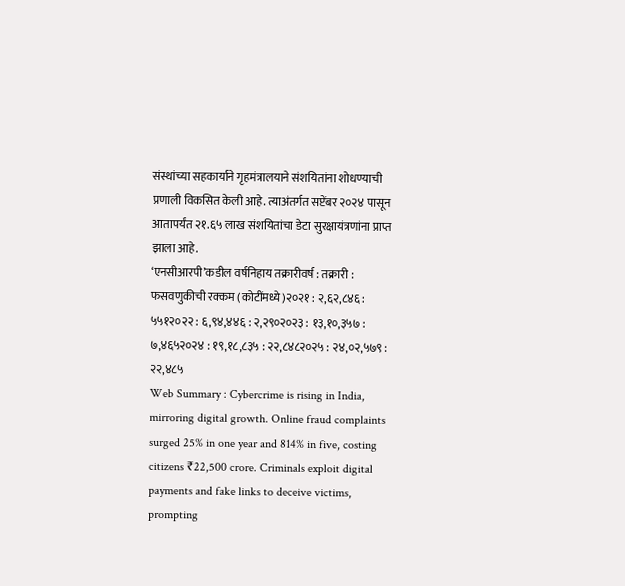संस्थांच्या सहकार्याने गृहमंत्रालयाने संशयितांना शोधण्याची प्रणाली विकसित केली आहे. त्याअंतर्गत सप्टेंबर २०२४ पासून आतापर्यंत २१.६५ लाख संशयितांचा डेटा सुरक्षायंत्रणांना प्राप्त झाला आहे.
‘एनसीआरपी’कडील वर्षनिहाय तक्रारीवर्ष : तक्रारी : फसवणुकीची रक्कम (कोटींमध्ये)२०२१ : २,६२,८४६ : ५५१२०२२ : ६,९४,४४६ : २,२९०२०२३ : १३,१०,३५७ : ७,४६५२०२४ : १९,१८,८३५ : २२,८४८२०२५ : २४,०२,५७९ : २२,४८५
Web Summary : Cybercrime is rising in India, mirroring digital growth. Online fraud complaints surged 25% in one year and 814% in five, costing citizens ₹22,500 crore. Criminals exploit digital payments and fake links to deceive victims, prompting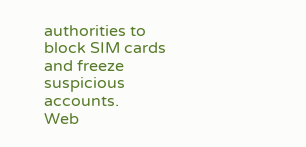authorities to block SIM cards and freeze suspicious accounts.
Web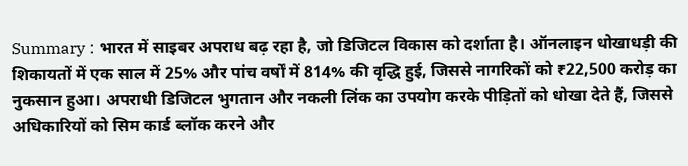Summary : भारत में साइबर अपराध बढ़ रहा है, जो डिजिटल विकास को दर्शाता है। ऑनलाइन धोखाधड़ी की शिकायतों में एक साल में 25% और पांच वर्षों में 814% की वृद्धि हुई, जिससे नागरिकों को ₹22,500 करोड़ का नुकसान हुआ। अपराधी डिजिटल भुगतान और नकली लिंक का उपयोग करके पीड़ितों को धोखा देते हैं, जिससे अधिकारियों को सिम कार्ड ब्लॉक करने और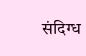संदिग्ध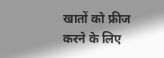खातों को फ्रीज करने के लिए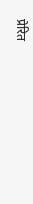प्रेरित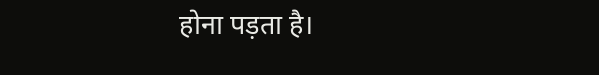होना पड़ता है।